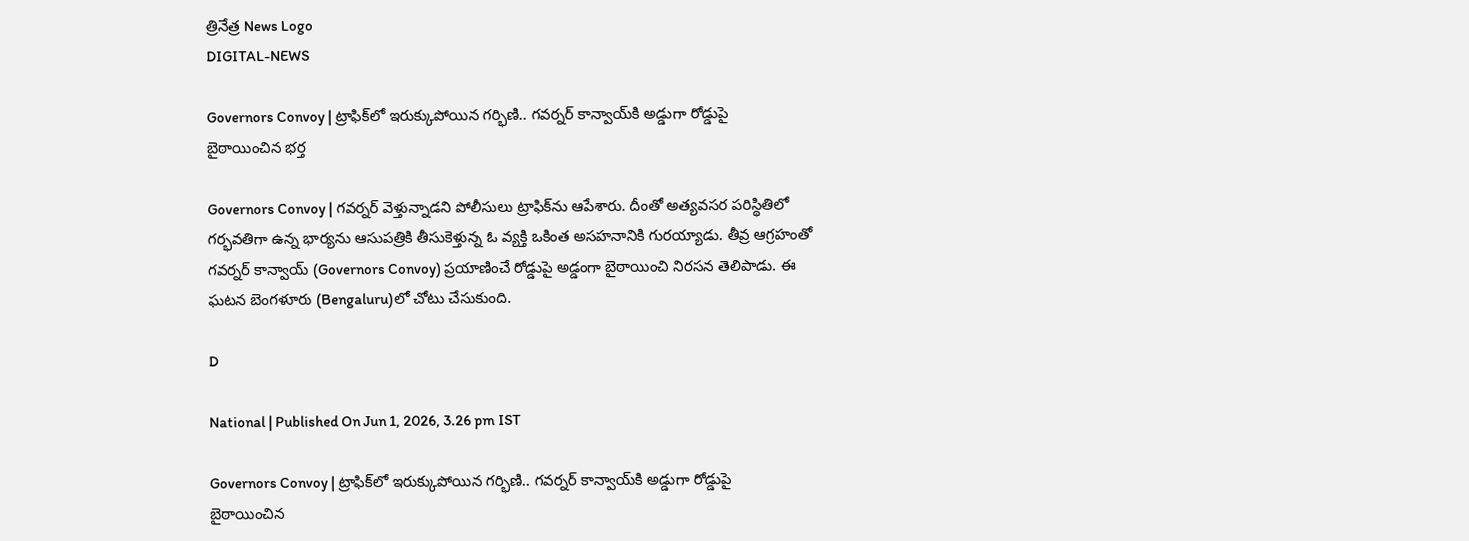త్రినేత్ర News Logo
DIGITAL-NEWS

Governors Convoy | ట్రాఫిక్‌లో ఇరుక్కుపోయిన గర్భిణి.. గ‌వ‌ర్న‌ర్ కాన్వాయ్‌కి అడ్డుగా రోడ్డుపై బైఠాయించిన భ‌ర్త‌

Governors Convoy | గ‌వ‌ర్న‌ర్ వెళ్తున్నాడ‌ని పోలీసులు ట్రాఫిక్‌ను ఆపేశారు. దీంతో అత్య‌వ‌స‌ర ప‌రిస్థితిలో గ‌ర్భ‌వ‌తిగా ఉన్న భార్యను ఆసుప‌త్రికి తీసుకెళ్తున్న ఓ వ్య‌క్తి ఒకింత అస‌హ‌నానికి గుర‌య్యాడు. తీవ్ర ఆగ్ర‌హంతో గ‌వ‌ర్న‌ర్ కాన్వాయ్ (Governors Convoy) ప్ర‌యాణించే రోడ్డుపై అడ్డంగా బైఠాయించి నిర‌స‌న తెలిపాడు. ఈ ఘ‌ట‌న బెంగ‌ళూరు (Bengaluru)లో చోటు చేసుకుంది.

D

National | Published On Jun 1, 2026, 3.26 pm IST

Governors Convoy | ట్రాఫిక్‌లో ఇరుక్కుపోయిన గర్భిణి.. గ‌వ‌ర్న‌ర్ కాన్వాయ్‌కి అడ్డుగా రోడ్డుపై బైఠాయించిన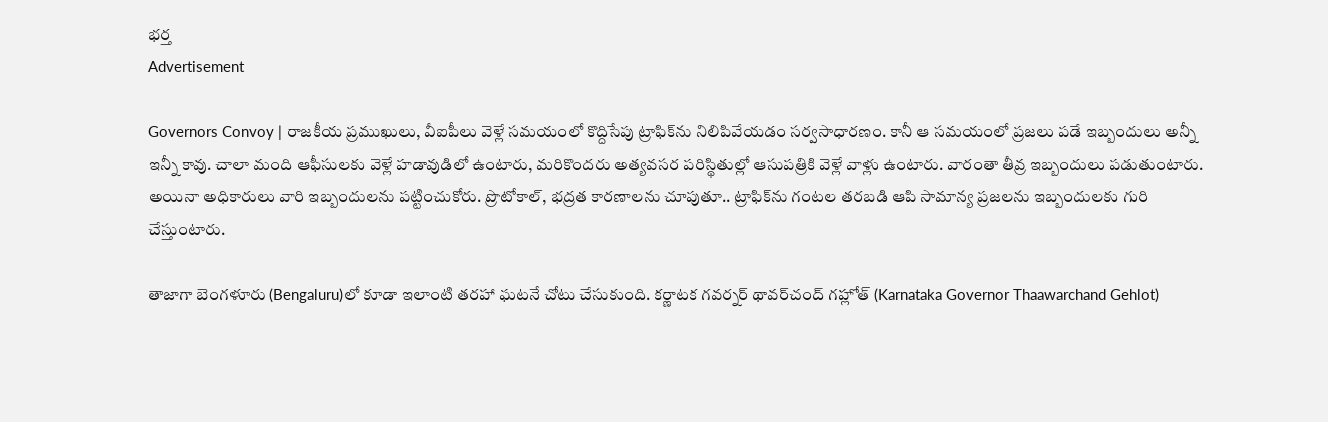భ‌ర్త‌
Advertisement

Governors Convoy | రాజ‌కీయ ప్ర‌ముఖులు, వీఐపీలు వెళ్లే స‌మ‌యంలో కొద్దిసేపు ట్రాఫిక్‌ను నిలిపివేయ‌డం స‌ర్వ‌సాధార‌ణం. కానీ ఆ స‌మ‌యంలో ప్ర‌జ‌లు ప‌డే ఇబ్బందులు అన్నీ ఇన్నీ కావు. చాలా మంది ఆఫీసుల‌కు వెళ్లే హ‌డావుడిలో ఉంటారు, మ‌రికొంద‌రు అత్య‌వ‌స‌ర ప‌రిస్థితుల్లో ఆసుప‌త్రికి వెళ్లే వాళ్లు ఉంటారు. వారంతా తీవ్ర ఇబ్బందులు ప‌డుతుంటారు. అయినా అధికారులు వారి ఇబ్బందుల‌ను ప‌ట్టించుకోరు. ప్రొటోకాల్‌, భ‌ద్ర‌త కార‌ణాల‌ను చూపుతూ.. ట్రాఫిక్‌ను గంట‌ల త‌ర‌బ‌డి ఆపి సామాన్య ప్ర‌జ‌ల‌ను ఇబ్బందుల‌కు గురి చేస్తుంటారు.

తాజాగా బెంగ‌ళూరు (Bengaluru)లో కూడా ఇలాంటి త‌ర‌హా ఘ‌ట‌నే చోటు చేసుకుంది. క‌ర్ణాట‌క గ‌వ‌ర్న‌ర్ థావ‌ర్‌చంద్ గ‌హ్లోత్ (Karnataka Governor Thaawarchand Gehlot)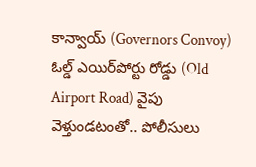కాన్వాయ్ (Governors Convoy) ఓల్డ్ ఎయిర్‌పోర్టు రోడ్డు (Old Airport Road) వైపు వెళ్తుండ‌టంతో.. పోలీసులు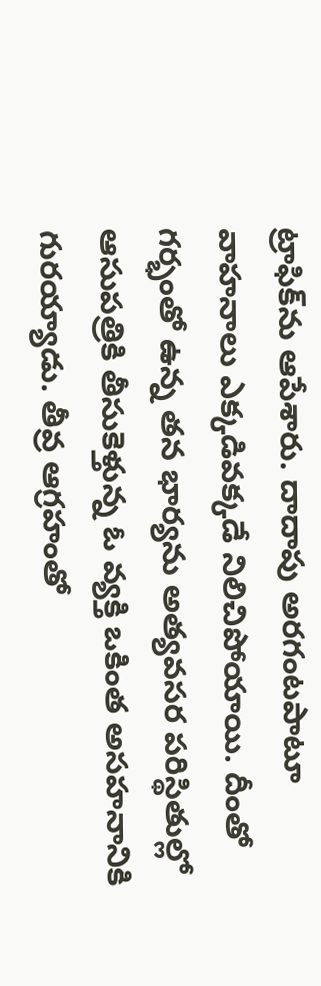ట్రాఫిక్‌ను ఆపేశారు. దాదాపు అర‌గంట‌పాటూ వాహ‌నాలు ఎక్క‌డివ‌క్క‌డే నిలిచిపోయాయి. దీంతో గ‌ర్భంతో ఉన్న త‌న భార్య‌ను అత్య‌వ‌స‌ర ప‌రిస్థితుల్లో ఆసుప‌త్రికి తీసుకెళ్తున్న ఓ వ్య‌క్తి ఒకింత అస‌హ‌నానికి గుర‌య్యాడు. తీవ్ర ఆగ్ర‌హంతో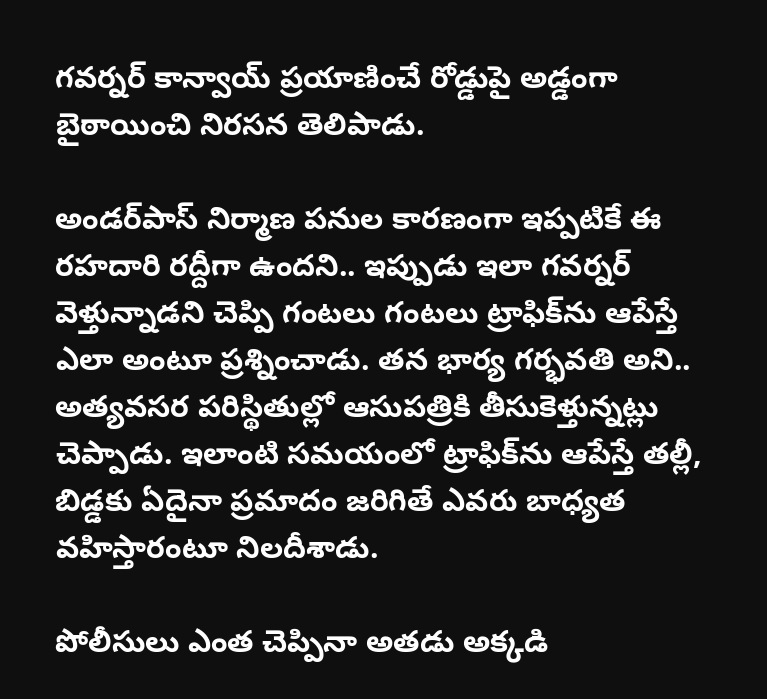గ‌వ‌ర్న‌ర్ కాన్వాయ్ ప్ర‌యాణించే రోడ్డుపై అడ్డంగా బైఠాయించి నిర‌స‌న తెలిపాడు.

అండ‌ర్‌పాస్ నిర్మాణ ప‌నుల కార‌ణంగా ఇప్ప‌టికే ఈ ర‌హ‌దారి ర‌ద్దీగా ఉంద‌ని.. ఇప్పుడు ఇలా గ‌వ‌ర్న‌ర్ వెళ్తున్నాడ‌ని చెప్పి గంట‌లు గంట‌లు ట్రాఫిక్‌ను ఆపేస్తే ఎలా అంటూ ప్ర‌శ్నించాడు. త‌న భార్య గ‌ర్భ‌వ‌తి అని.. అత్య‌వ‌స‌ర ప‌రిస్థితుల్లో ఆసుప‌త్రికి తీసుకెళ్తున్న‌ట్లు చెప్పాడు. ఇలాంటి స‌మ‌యంలో ట్రాఫిక్‌ను ఆపేస్తే త‌ల్లీ, బిడ్డ‌కు ఏదైనా ప్ర‌మాదం జ‌రిగితే ఎవ‌రు బాధ్య‌త వ‌హిస్తారంటూ నిల‌దీశాడు.

పోలీసులు ఎంత చెప్పినా అత‌డు అక్క‌డి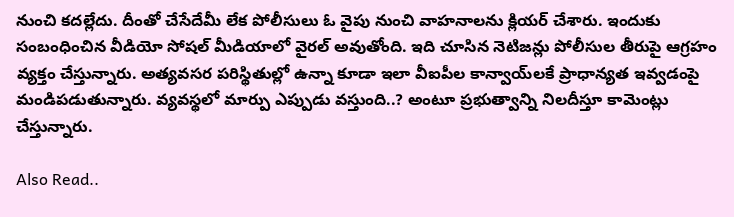నుంచి క‌ద‌ల్లేదు. దీంతో చేసేదేమీ లేక పోలీసులు ఓ వైపు నుంచి వాహ‌నాల‌ను క్లియ‌ర్ చేశారు. ఇందుకు సంబంధించిన వీడియో సోష‌ల్ మీడియాలో వైర‌ల్ అవుతోంది. ఇది చూసిన నెటిజ‌న్లు పోలీసుల తీరుపై ఆగ్ర‌హం వ్య‌క్తం చేస్తున్నారు. అత్య‌వ‌స‌ర ప‌రిస్థితుల్లో ఉన్నా కూడా ఇలా వీఐపీల కాన్వాయ్‌లకే ప్రాధాన్య‌త ఇవ్వ‌డంపై మండిప‌డుతున్నారు. వ్య‌వ‌స్థ‌లో మార్పు ఎప్పుడు వ‌స్తుంది..? అంటూ ప్ర‌భుత్వాన్ని నిల‌దీస్తూ కామెంట్లు చేస్తున్నారు.

Also Read..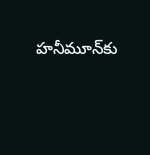హ‌నీమూన్‌కు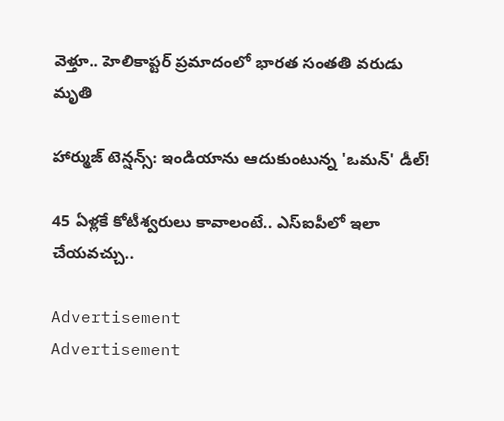వెళ్తూ.. హెలికాప్ట‌ర్ ప్ర‌మాదంలో భారత సంతతి వ‌రుడు మృతి

హార్ముజ్ టెన్షన్స్: ఇండియాను ఆదుకుంటున్న 'ఒమన్' డీల్!

45 ఏళ్లకే కోటీశ్వ‌రులు కావాలంటే.. ఎస్ఐపీలో ఇలా చేయ‌వ‌చ్చు..

Advertisement
Advertisement